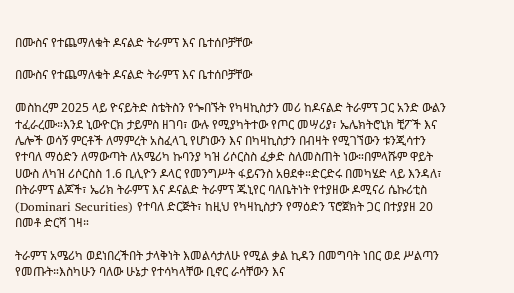በሙስና የተጨማለቁት ዶናልድ ትራምፕ እና ቤተሰቦቻቸው

በሙስና የተጨማለቁት ዶናልድ ትራምፕ እና ቤተሰቦቻቸው

መስከረም 2025 ላይ ዮናይትድ ስቴትስን የጐበኙት የካዛኪስታን መሪ ከዶናልድ ትራምፕ ጋር አንድ ውልን ተፈራረሙ።እንደ ኒውዮርክ ታይምስ ዘገባ፣ ውሉ የሚያካትተው የጦር መሣሪያ፣ ኤሌክትሮኒክ ቺፖች እና ሌሎች ወሳኝ ምርቶች ለማምረት አስፈላጊ የሆነውን እና በካዛኪስታን በብዛት የሚገኘውን ቱንጂሳተን የተባለ ማዕድን ለማውጣት ለአሜሪካ ኩባንያ ካዝ ሪሶርስስ ፈቃድ ስለመስጠት ነው።በምላሹም ዋይት ሀውስ ለካዝ ሪሶርስስ 1.6 ቢሊዮን ዶላር የመንግሥት ፋይናንስ አፀደቀ።ድርድሩ በመካሄድ ላይ እንዳለ፣ በትራምፕ ልጆች፣ ኤሪክ ትራምፕ እና ዶናልድ ትራምፕ ጁኒየር ባለቤትነት የተያዘው ዶሚናሪ ሴኩሪቲስ (Dominari Securities) የተባለ ድርጅት፣ ከዚህ የካዛኪስታን የማዕድን ፕሮጀክት ጋር በተያያዘ 20 በመቶ ድርሻ ገዛ።

ትራምፕ አሜሪካ ወደነበረችበት ታላቅነት እመልሳታለሁ የሚል ቃል ኪዳን በመግባት ነበር ወደ ሥልጣን የመጡት።እስካሁን ባለው ሁኔታ የተሳካላቸው ቢኖር ራሳቸውን እና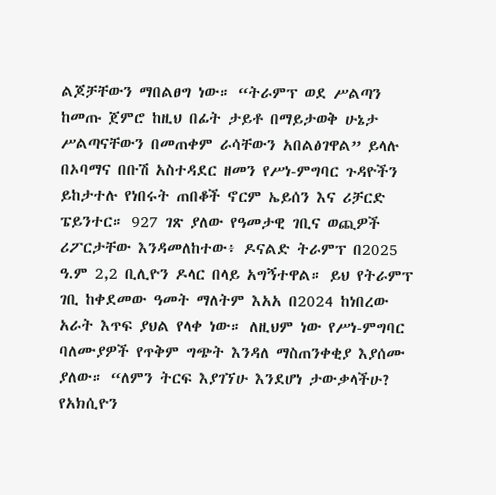ልጆቻቸውን ማበልፀግ ነው። “ትራምፕ ወደ ሥልጣን ከመጡ ጀምሮ ከዚህ በፊት ታይቶ በማይታወቅ ሁኔታ ሥልጣናቸውን በመጠቀም ራሳቸውን አበልፅገዋል” ይላሉ በኦባማና በቡሽ አስተዳደር ዘመን የሥነ-ምግባር ጉዳዮችን ይከታተሉ የነበሩት ጠበቆች ኖርም ኤይሰን እና ሪቻርድ ፔይንተር። 927 ገጽ ያለው የዓመታዊ ገቢና ወጪዎች ሪፖርታቸው እንዳመለከተው፥ ዶናልድ ትራምፕ በ2025 ዓ.ም 2,2 ቢሊዮን ዶላር በላይ አግኝተዋል። ይህ የትራምፕ ገቢ ከቀደመው ዓመት ማለትም እአአ በ2024 ከነበረው አራት እጥፍ ያህል የላቀ ነው። ለዚህም ነው የሥነ-ምግባር ባለሙያዎች የጥቅም ግጭት እንዳለ ማስጠንቀቂያ እያሰሙ ያለው። “ለምን ትርፍ እያገኘሁ እንደሆነ ታውቃላችሁ? የአክሲዮን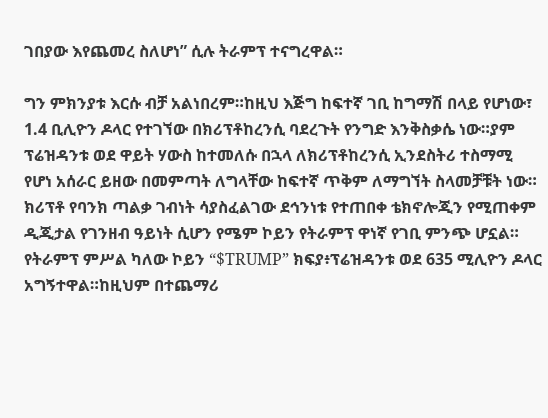ገበያው እየጨመረ ስለሆነ” ሲሉ ትራምፕ ተናግረዋል።

ግን ምክንያቱ እርሱ ብቻ አልነበረም።ከዚህ እጅግ ከፍተኛ ገቢ ከግማሽ በላይ የሆነው፣ 1.4 ቢሊዮን ዶላር የተገኘው በክሪፕቶከረንሲ ባደረጉት የንግድ እንቅስቃሴ ነው።ያም ፕሬዝዳንቱ ወደ ዋይት ሃውስ ከተመለሱ በኋላ ለክሪፕቶከረንሲ ኢንደስትሪ ተስማሚ የሆነ አሰራር ይዘው በመምጣት ለግላቸው ከፍተኛ ጥቅም ለማግኘት ስላመቻቹት ነው። ክሪፕቶ የባንክ ጣልቃ ገብነት ሳያስፈልገው ደኅንነቱ የተጠበቀ ቴክኖሎጂን የሚጠቀም ዲጂታል የገንዘብ ዓይነት ሲሆን የሜም ኮይን የትራምፕ ዋነኛ የገቢ ምንጭ ሆኗል። የትራምፕ ምሥል ካለው ኮይን “$TRUMP” ክፍያ፥ፕሬዝዳንቱ ወደ 635 ሚሊዮን ዶላር አግኝተዋል።ከዚህም በተጨማሪ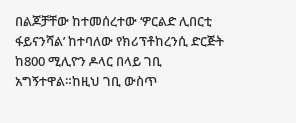በልጆቻቸው ከተመሰረተው ‘ዎርልድ ሊበርቲ ፋይናንሻል’ ከተባለው የክሪፕቶከረንሲ ድርጅት ከ800 ሚሊዮን ዶላር በላይ ገቢ አግኝተዋል።ከዚህ ገቢ ውስጥ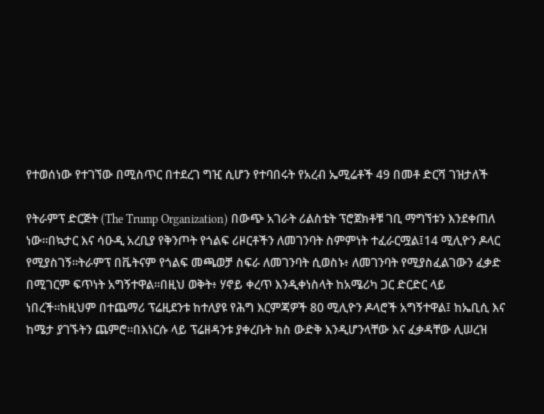የተወሰነው የተገኘው በሚስጥር በተደረገ ግዢ ሲሆን የተባበሩት የአረብ ኤሚሬቶች 49 በመቶ ድርሻ ገዝታለች

የትራምፕ ድርጅት (The Trump Organization) በውጭ አገራት ሪልስቴት ፕሮጀክቶቹ ገቢ ማግኘቱን እንደቀጠለ ነው።በኳታር እና ሳዑዲ አረቢያ የቅንጦት የጎልፍ ሪዞርቶችን ለመገንባት ስምምነት ተፈራርሟል፤14 ሚሊዮን ዶላር የሚያስገኝ።ትራምፕ በቬትናም የጎልፍ መጫወቻ ስፍራ ለመገንባት ሲወስኑ፥ ለመገንባት የሚያስፈልገውን ፈቃድ በሚገርም ፍጥነት አግኝተዋል።በዚህ ወቅት፥ ሃኖይ ቀረጥ እንዲቀነስላት ከአሜሪካ ጋር ድርድር ላይ ነበረች።ከዚህም በተጨማሪ ፕሬዚደንቱ ከተለያዩ የሕግ እርምጃዎች 80 ሚሊዮን ዶላሮች አግኝተዋል፤ ከኤቢሲ እና ከሜታ ያገኙትን ጨምሮ።በእነርሱ ላይ ፕሬዘዳንቱ ያቀረቡት ክስ ውድቅ እንዲሆንላቸው እና ፈቃዳቸው ሊሠረዝ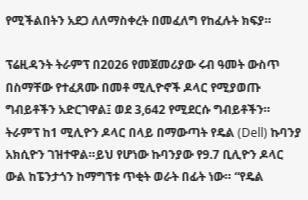የሚችልበትን አደጋ ለለማስቀረት በመፈለግ የከፈሉት ክፍያ።

ፕሬዚዳንት ትራምፕ በ2026 የመጀመሪያው ሩብ ዓመት ውስጥ በስማቸው የተፈጸሙ በመቶ ሚሊዮኖች ዶላር የሚያወጡ ግብይቶችን አድርገዋል፤ ወደ 3,642 የሚደርሱ ግብይቶችን። ትራምፕ ከ1 ሚሊዮን ዶላር በላይ በማውጣት የዴል (Dell) ኩባንያ አክሲዮን ገዝተዋል።ይህ የሆነው ኩባንያው የ9.7 ቢሊዮን ዶላር ውል ከፔንታጎን ከማግኘቱ ጥቂት ወራት በፊት ነው። “የዴል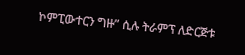ኮምፒውተርን ግዙ” ሲሉ ትራምፕ ለድርጅቱ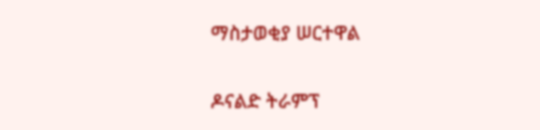ማስታወቂያ ሠርተዋል

ዶናልድ ትራምፕ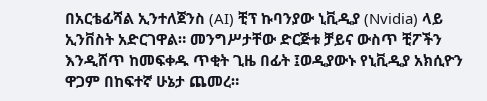በአርቴፊሻል ኢንተለጀንስ (AI) ቺፕ ኩባንያው ኒቪዲያ (Nvidia) ላይ ኢንቨስት አድርገዋል። መንግሥታቸው ድርጅቱ ቻይና ውስጥ ቺፖችን እንዲሸጥ ከመፍቀዱ ጥቂት ጊዜ በፊት ፤ወዲያውኑ የኒቪዲያ አክሲዮን ዋጋም በከፍተኛ ሁኔታ ጨመረ።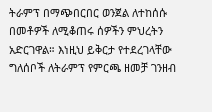ትራምፕ በማጭበርበር ወንጀል ለተከሰሱ በመቶዎች ለሚቆጠሩ ሰዎችን ምህረትን አድርገዋል። እነዚህ ይቅርታ የተደረገላቸው ግለሰቦች ለትራምፕ የምርጫ ዘመቻ ገንዘብ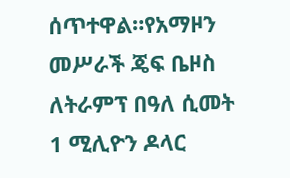ሰጥተዋል።የአማዞን መሥራች ጄፍ ቤዞስ ለትራምፕ በዓለ ሲመት 1 ሚሊዮን ዶላር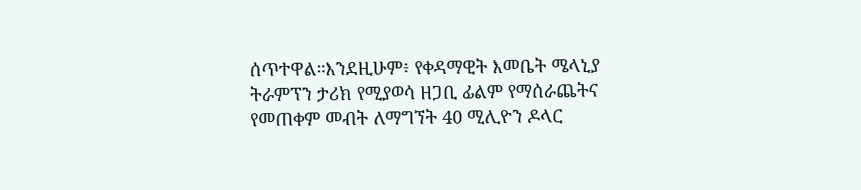ሰጥተዋል።እንደዚሁም፥ የቀዳማዊት እመቤት ሜላኒያ ትራምፕን ታሪክ የሚያወሳ ዘጋቢ ፊልም የማሰራጨትና የመጠቀም መብት ለማግኘት 40 ሚሊዮን ዶላር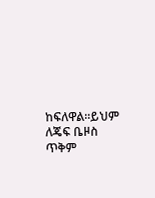ከፍለዋል።ይህም ለጄፍ ቤዞስ ጥቅም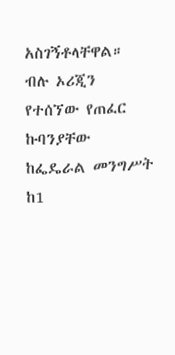አስገኝቶላቸዋል። ብሉ ኦሪጂን የተሰኘው የጠፈር ኩባንያቸው ከፌዴራል መንግሥት ከ1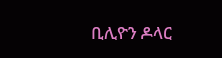ቢሊዮን ዶላር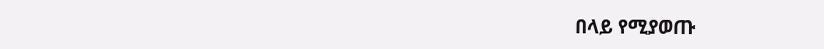በላይ የሚያወጡ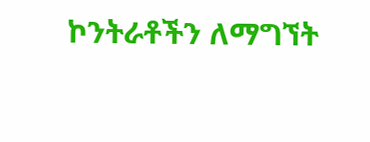ኮንትራቶችን ለማግኘት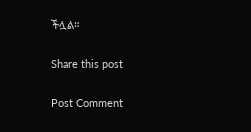ችሏል።

Share this post

Post Comment